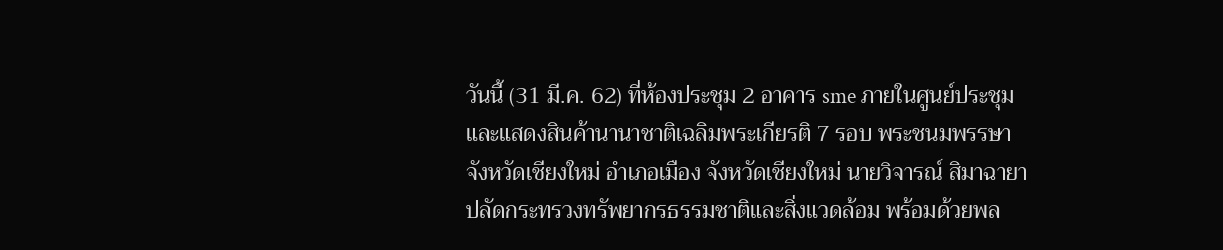วันนี้ (31 มี.ค. 62) ที่ห้องประชุม 2 อาคาร sme ภายในศูนย์ประชุมและแสดงสินค้านานาชาติเฉลิมพระเกียรติ 7 รอบ พระชนมพรรษา จังหวัดเชียงใหม่ อำเภอเมือง จังหวัดเชียงใหม่ นายวิจารณ์ สิมาฉายา ปลัดกระทรวงทรัพยากรธรรมชาติและสิ่งแวดล้อม พร้อมด้วยพล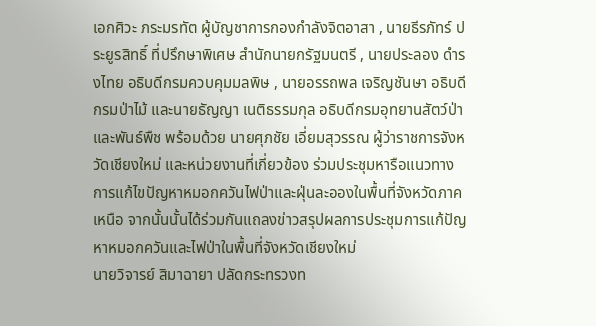เอกศิวะ ภระมรทัต ผู้บัญชาการกองกำลังจิตอาสา , นายธีรภัทร์ ประยูรสิทธิ์ ที่ปรึกษาพิเศษ สำนักนายกรัฐมนตรี , นายประลอง ดำรงไทย อธิบดีกรมควบคุมมลพิษ , นายอรรถพล เจริญชันษา อธิบดีกรมป่าไม้ และนายธัญญา เนติธรรมกุล อธิบดีกรมอุทยานสัตว์ป่าและพันธ์พืช พร้อมด้วย นายศุภชัย เอี่ยมสุวรรณ ผู้ว่าราชการจังหวัดเชียงใหม่ และหน่วยงานที่เกี่ยวข้อง ร่วมประชุมหารือแนวทางการแก้ไขปัญหาหมอกควันไฟป่าและฝุ่นละอองในพื้นที่จังหวัดภาคเหนือ จากนั้นนั้นได้ร่วมกันแถลงข่าวสรุปผลการประชุมการแก้ปัญหาหมอกควันและไฟป่าในพื้นที่จังหวัดเชียงใหม่
นายวิจารย์ สิมาฉายา ปลัดกระทรวงท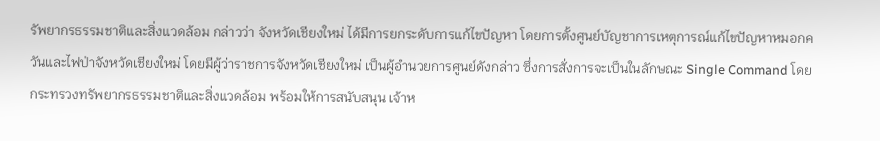รัพยากรธรรมชาติและสิ่งแวดล้อม กล่าวว่า จังหวัดเชียงใหม่ ได้มีการยกระดับการแก้ไขปัญหา โดยการตั้งศูนย์บัญชาการเหตุการณ์แก้ไขปัญหาหมอกควันและไฟป่าจังหวัดเชียงใหม่ โดยมีผู้ว่าราชการจังหวัดเชียงใหม่ เป็นผู้อำนวยการศูนย์ดังกล่าว ซึ่งการสั่งการจะเป็นในลักษณะ Single Command โดยกระทรวงทรัพยากรธรรมชาติและสิ่งแวดล้อม พร้อมให้การสนับสนุน เจ้าห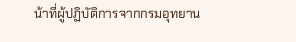น้าที่ผู้ปฏิบัติการจากกรมอุทยาน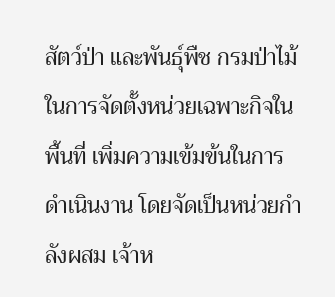สัตว์ป่า และพันธุ์พืช กรมป่าไม้ ในการจัดตั้งหน่วยเฉพาะกิจในพื้นที่ เพิ่มความเข้มข้นในการดำเนินงาน โดยจัดเป็นหน่วยกำลังผสม เจ้าห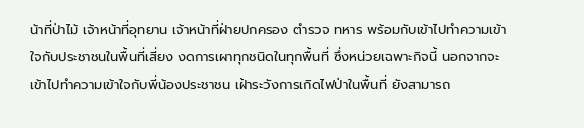น้าที่ป่าไม้ เจ้าหน้าที่อุทยาน เจ้าหน้าที่ฝ่ายปกครอง ตำรวจ ทหาร พร้อมกับเข้าไปทำความเข้าใจกับประชาชนในพื้นที่เสี่ยง งดการเผาทุกชนิดในทุกพื้นที่ ซึ่งหน่วยเฉพาะกิจนี้ นอกจากจะเข้าไปทำความเข้าใจกับพี่น้องประชาชน เฝ้าระวังการเกิดไฟป่าในพื้นที่ ยังสามารถ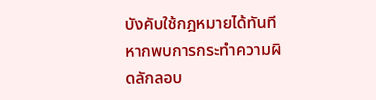บังคับใช้กฎหมายได้ทันที หากพบการกระทำความผิดลักลอบ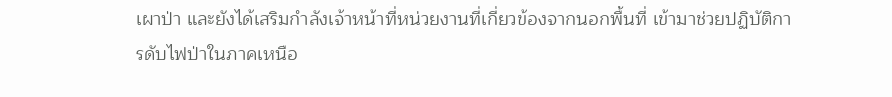เผาป่า และยังได้เสริมกำลังเจ้าหน้าที่หน่วยงานที่เกี่ยวข้องจากนอกพื้นที่ เข้ามาช่วยปฏิบัติการดับไฟป่าในภาคเหนือ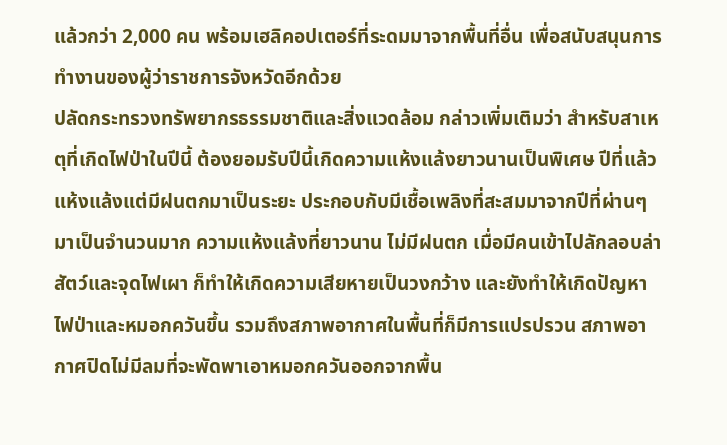แล้วกว่า 2,000 คน พร้อมเฮลิคอปเตอร์ที่ระดมมาจากพื้นที่อื่น เพื่อสนับสนุนการทำงานของผู้ว่าราชการจังหวัดอีกด้วย
ปลัดกระทรวงทรัพยากรธรรมชาติและสิ่งแวดล้อม กล่าวเพิ่มเติมว่า สำหรับสาเหตุที่เกิดไฟป่าในปีนี้ ต้องยอมรับปีนี้เกิดความแห้งแล้งยาวนานเป็นพิเศษ ปีที่แล้วแห้งแล้งแต่มีฝนตกมาเป็นระยะ ประกอบกับมีเชื้อเพลิงที่สะสมมาจากปีที่ผ่านๆ มาเป็นจำนวนมาก ความแห้งแล้งที่ยาวนาน ไม่มีฝนตก เมื่อมีคนเข้าไปลักลอบล่าสัตว์และจุดไฟเผา ก็ทำให้เกิดความเสียหายเป็นวงกว้าง และยังทำให้เกิดปัญหาไฟป่าและหมอกควันขึ้น รวมถึงสภาพอากาศในพื้นที่ก็มีการแปรปรวน สภาพอากาศปิดไม่มีลมที่จะพัดพาเอาหมอกควันออกจากพื้น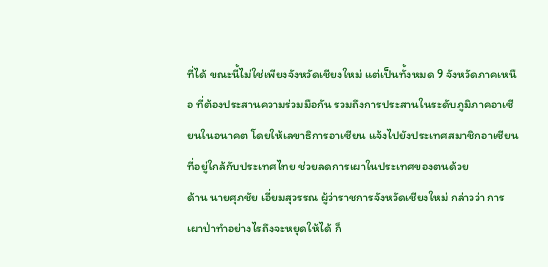ที่ได้ ขณะนี้ไม่ใช่เพียงจังหวัดเชียงใหม่ แต่เป็นทั้งหมด 9 จังหวัดภาคเหนือ ที่ต้องประสานความร่วมมือกัน รวมถึงการประสานในระดับภูมิภาคอาเซียนในอนาคต โดยให้เลขาธิการอาเซียน แจ้งไปยังประเทศสมาชิกอาเซียนที่อยู่ใกล้กับประเทศไทย ช่วยลดการเผาในประเทศของตนด้วย
ด้าน นายศุภชัย เอี่ยมสุวรรณ ผู้ว่าราชการจังหวัดเชียงใหม่ กล่าวว่า การเผาป่าทำอย่างไรถึงจะหยุดให้ได้ ก็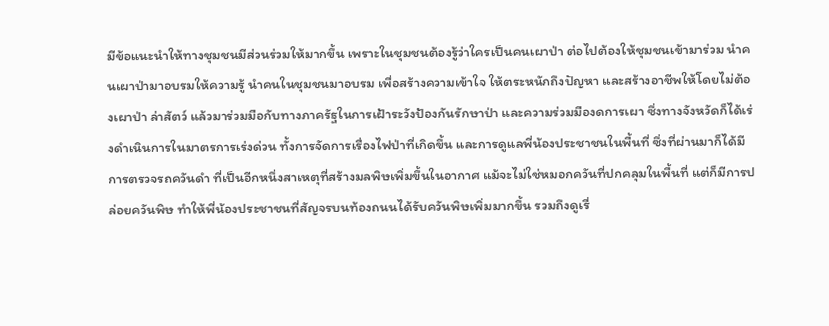มีข้อแนะนำให้ทางชุมชนมีส่วนร่วมให้มากขึ้น เพราะในชุมชนต้องรู้ว่าใครเป็นคนเผาป่า ต่อไปต้องให้ชุมชนเข้ามาร่วม นำคนเผาป่ามาอบรมให้ความรู้ นำคนในชุมชนมาอบรม เพื่อสร้างความเข้าใจ ให้ตระหนักถึงปัญหา และสร้างอาชีพให้โดยไม่ต้องเผาป่า ล่าสัตว์ แล้วมาร่วมมือกับทางภาครัฐในการเฝ้าระวังป้องกันรักษาป่า และความร่วมมืองดการเผา ซึ่งทางจังหวัดก็ได้เร่งดำเนินการในมาตรการเร่งด่วน ทั้งการจัดการเรื่องไฟป่าที่เกิดขึ้น และการดูแลพี่น้องประชาชนในพื้นที่ ซึ่งที่ผ่านมาก็ได้มีการตรวจรถควันดำ ที่เป็นอีกหนึ่งสาเหตุที่สร้างมลพิษเพิ่มขึ้นในอากาศ แม้จะไม่ใช่หมอกควันที่ปกคลุมในพื้นที่ แต่ก็มีการปล่อยควันพิษ ทำให้พี่น้องประชาชนที่สัญจรบนท้องถนนได้รับควันพิษเพิ่มมากขึ้น รวมถึงดูเรื่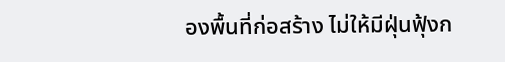องพื้นที่ก่อสร้าง ไม่ให้มีฝุ่นฟุ้งก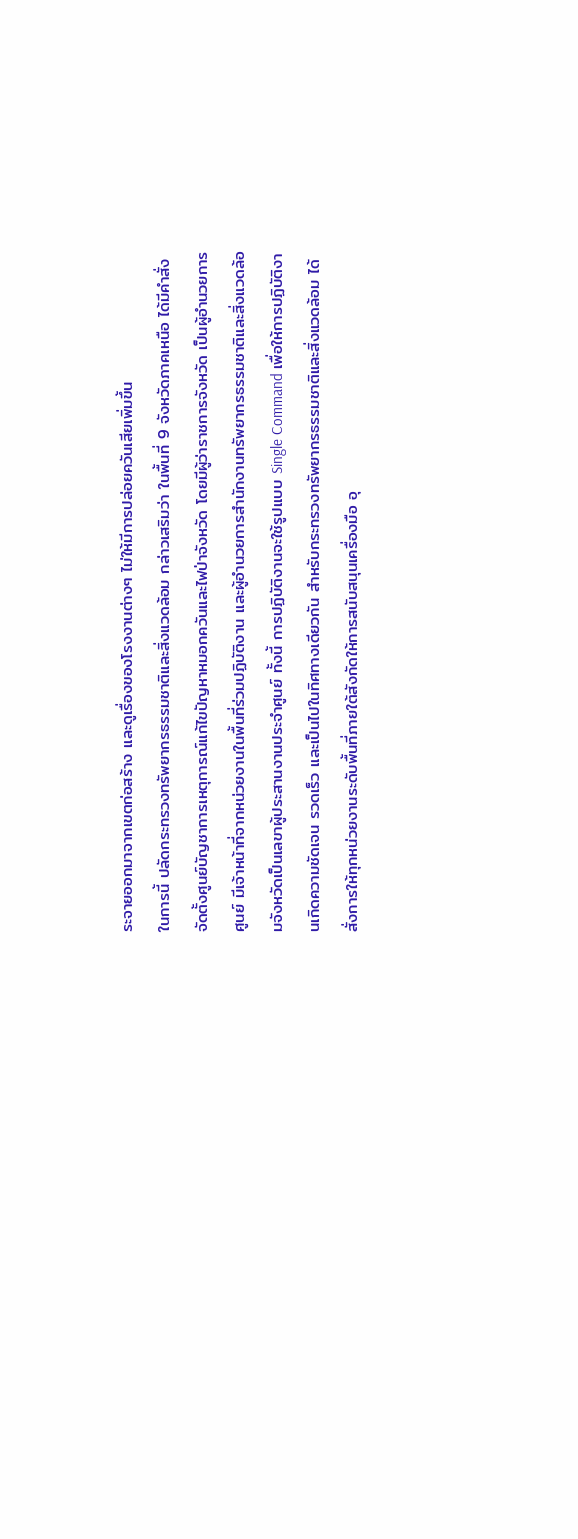ระจายออกมาจากเขตก่อสร้าง และดูเรื่องของโรงงานต่างๆ ไม่ให้มีการปล่อยควันเสียเพิ่มขึ้น
ในการนี้ ปลัดกระทรวงทรัพยากรธรรมชาติและสิ่งแวดล้อม กล่าวเสริมว่า ในพื้นที่ 9 จังหวัดภาคเหนือ ได้มีคำสั่งจัดตั้งศูนย์บัญชาการเหตุการณ์แก้ไขปัญหาหมอกควันและไฟป่าจังหวัด โดยมีผู้ว่าราชการจังหวัด เป็นผู้อำนวยการศูนย์ มีเจ้าหน้าที่จากหน่วยงานในพื้นที่ร่วมปฏิบัติงาน และผู้อำนวยการสำนักงานทรัพยากรธรรมชาติและสิ่งแวดล้อมจังหวัดเป็นเลขาผู้ประสานงานประจำศูนย์ ทั้งนี้ การปฏิบัติงานจะใช้รูปแบบ Single Command เพื่อให้การปฏิบัติงานเกิดความชัดเจน รวดเร็ว และเป็นไปในทิศทางเดียวกัน สำหรับกระทรวงทรัพยากรธรรมชาติและสิ่งแวดล้อม ได้สั่งการให้ทุกหน่วยงานระดับพื้นที่ภายใต้สังกัดให้การสนับสนุนเครื่องมือ อุ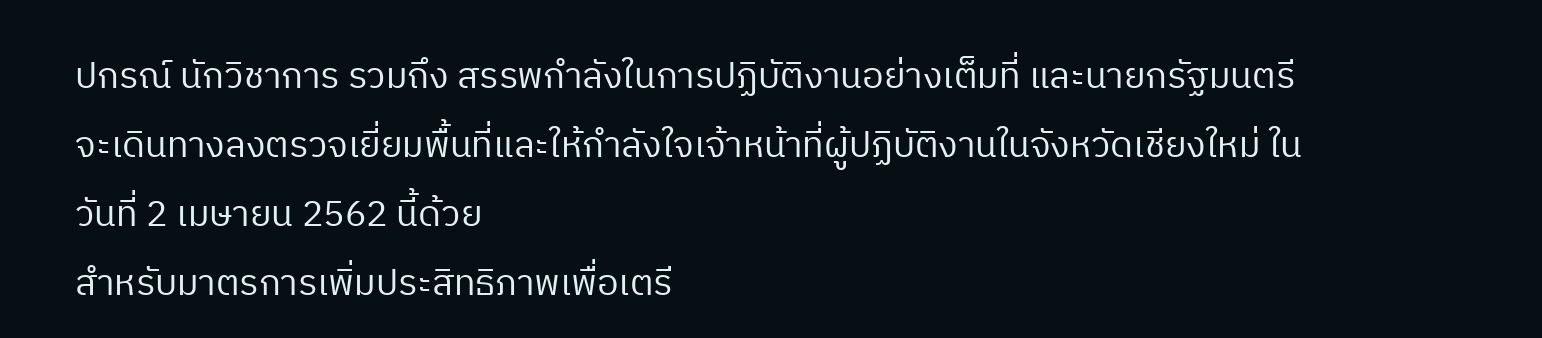ปกรณ์ นักวิชาการ รวมถึง สรรพกำลังในการปฏิบัติงานอย่างเต็มที่ และนายกรัฐมนตรีจะเดินทางลงตรวจเยี่ยมพื้นที่และให้กำลังใจเจ้าหน้าที่ผู้ปฏิบัติงานในจังหวัดเชียงใหม่ ในวันที่ 2 เมษายน 2562 นี้ด้วย
สำหรับมาตรการเพิ่มประสิทธิภาพเพื่อเตรี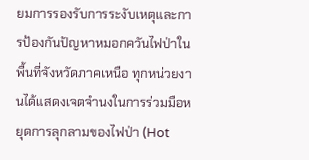ยมการรองรับการระงับเหตุและการป้องกันปัญหาหมอกควันไฟป่าในพื้นที่จังหวัดภาคเหนือ ทุกหน่วยงานได้แสดงเจตจำนงในการร่วมมือหยุดการลุกลามของไฟป่า (Hot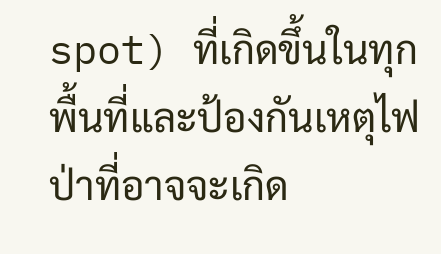spot) ที่เกิดขึ้นในทุกพื้นที่และป้องกันเหตุไฟป่าที่อาจจะเกิด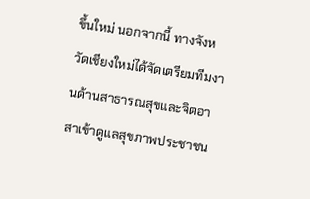ขึ้นใหม่ นอกจากนี้ ทางจังหวัดเชียงใหม่ได้จัดเตรียมทีมงานด้านสาธารณสุขและจิตอาสาเข้าดูแลสุขภาพประชาชน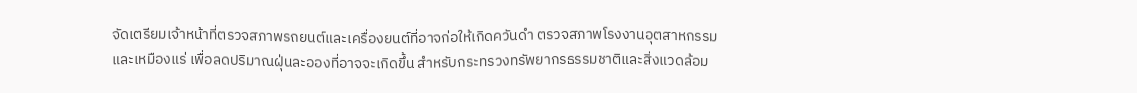จัดเตรียมเจ้าหน้าที่ตรวจสภาพรถยนต์และเครื่องยนต์ที่อาจก่อให้เกิดควันดำ ตรวจสภาพโรงงานอุตสาหกรรมและเหมืองแร่ เพื่อลดปริมาณฝุ่นละอองที่อาจจะเกิดขึ้น สำหรับกระทรวงทรัพยากรธรรมชาติและสิ่งแวดล้อม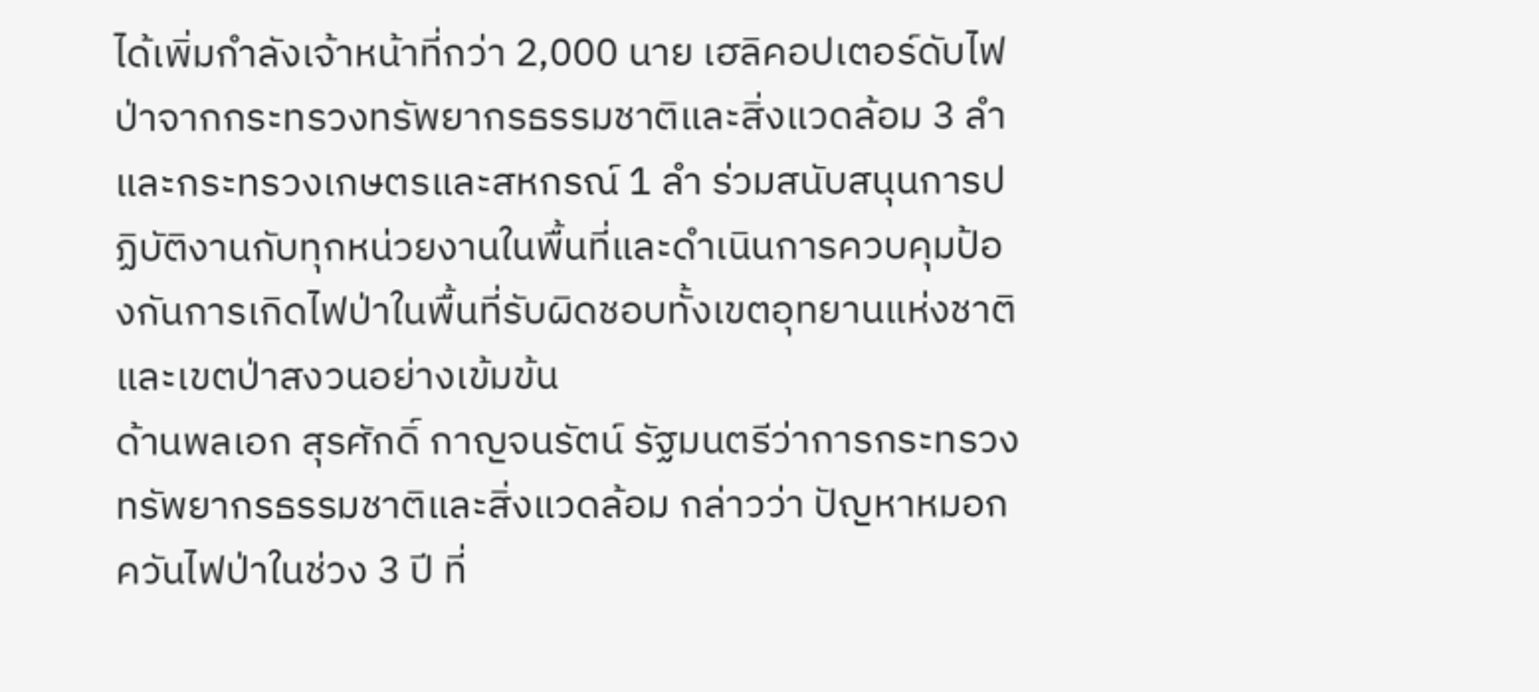ได้เพิ่มกำลังเจ้าหน้าที่กว่า 2,000 นาย เฮลิคอปเตอร์ดับไฟป่าจากกระทรวงทรัพยากรธรรมชาติและสิ่งแวดล้อม 3 ลำ และกระทรวงเกษตรและสหกรณ์ 1 ลำ ร่วมสนับสนุนการปฏิบัติงานกับทุกหน่วยงานในพื้นที่และดำเนินการควบคุมป้องกันการเกิดไฟป่าในพื้นที่รับผิดชอบทั้งเขตอุทยานแห่งชาติ และเขตป่าสงวนอย่างเข้มข้น
ด้านพลเอก สุรศักดิ์ กาญจนรัตน์ รัฐมนตรีว่าการกระทรวงทรัพยากรธรรมชาติและสิ่งแวดล้อม กล่าวว่า ปัญหาหมอกควันไฟป่าในช่วง 3 ปี ที่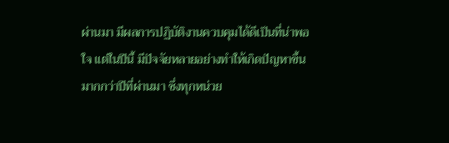ผ่านมา มีผลการปฏิบัติงานควบคุมได้ดีเป็นที่น่าพอใจ แต่ในปีนี้ มีปัจจัยหลายอย่างทำให้เกิดปัญหาขึ้นมากกว่าปีที่ผ่านมา ซึ่งทุกหน่วย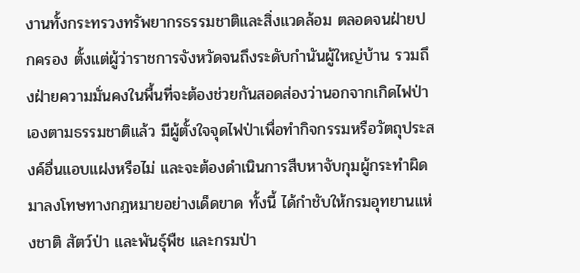งานทั้งกระทรวงทรัพยากรธรรมชาติและสิ่งแวดล้อม ตลอดจนฝ่ายปกครอง ตั้งแต่ผู้ว่าราชการจังหวัดจนถึงระดับกำนันผู้ใหญ่บ้าน รวมถึงฝ่ายความมั่นคงในพื้นที่จะต้องช่วยกันสอดส่องว่านอกจากเกิดไฟป่าเองตามธรรมชาติแล้ว มีผู้ตั้งใจจุดไฟป่าเพื่อทำกิจกรรมหรือวัตถุประสงค์อื่นแอบแฝงหรือไม่ และจะต้องดำเนินการสืบหาจับกุมผู้กระทำผิดมาลงโทษทางกฎหมายอย่างเด็ดขาด ทั้งนี้ ได้กำชับให้กรมอุทยานแห่งชาติ สัตว์ป่า และพันธุ์พืช และกรมป่า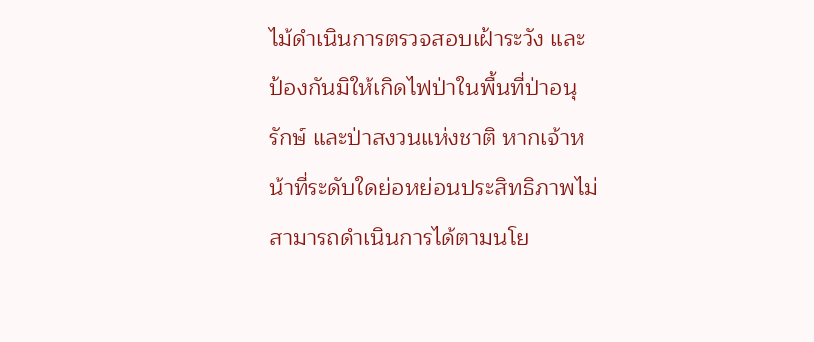ไม้ดำเนินการตรวจสอบเฝ้าระวัง และป้องกันมิให้เกิดไฟป่าในพื้นที่ป่าอนุรักษ์ และป่าสงวนแห่งชาติ หากเจ้าหน้าที่ระดับใดย่อหย่อนประสิทธิภาพไม่สามารถดำเนินการได้ตามนโย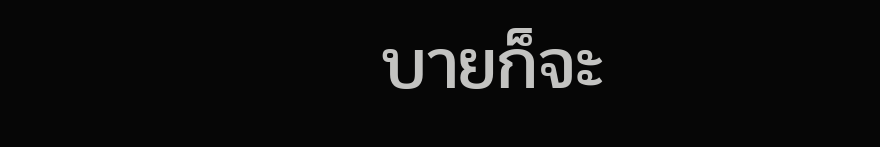บายก็จะ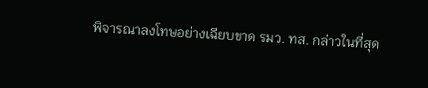พิจารณาลงโทษอย่างเฉียบขาด รมว. ทส. กล่าวในที่สุด